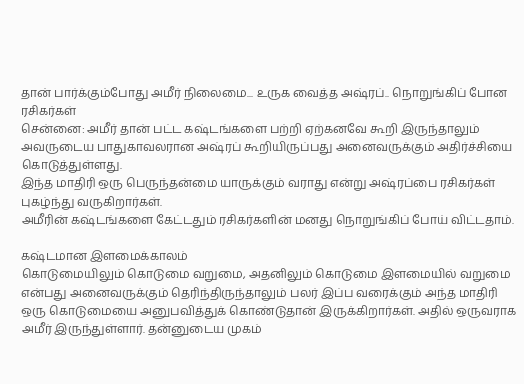தான் பார்க்கும்போது அமீர் நிலைமை... உருக வைத்த அஷ்ரப்.. நொறுங்கிப் போன ரசிகர்கள்
சென்னை: அமீர் தான் பட்ட கஷ்டங்களை பற்றி ஏற்கனவே கூறி இருந்தாலும் அவருடைய பாதுகாவலரான அஷ்ரப் கூறியிருப்பது அனைவருக்கும் அதிர்ச்சியை கொடுத்துள்ளது.
இந்த மாதிரி ஒரு பெருந்தன்மை யாருக்கும் வராது என்று அஷ்ரப்பை ரசிகர்கள் புகழ்ந்து வருகிறார்கள்.
அமீரின் கஷ்டங்களை கேட்டதும் ரசிகர்களின் மனது நொறுங்கிப் போய் விட்டதாம்.

கஷ்டமான இளமைக்காலம்
கொடுமையிலும் கொடுமை வறுமை, அதனிலும் கொடுமை இளமையில் வறுமை என்பது அனைவருக்கும் தெரிந்திருந்தாலும் பலர் இப்ப வரைக்கும் அந்த மாதிரி ஒரு கொடுமையை அனுபவித்துக் கொண்டுதான் இருக்கிறார்கள். அதில் ஒருவராக அமீர் இருந்துள்ளார். தன்னுடைய முகம்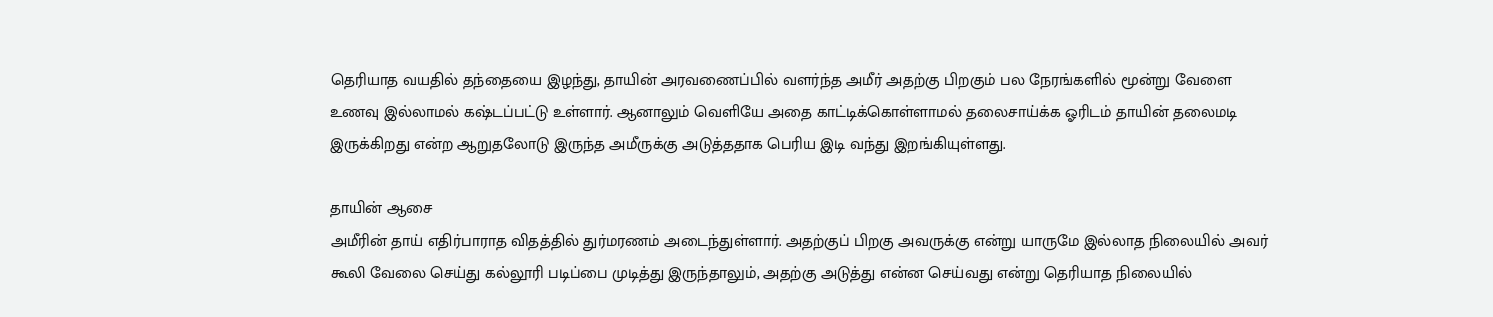தெரியாத வயதில் தந்தையை இழந்து, தாயின் அரவணைப்பில் வளர்ந்த அமீர் அதற்கு பிறகும் பல நேரங்களில் மூன்று வேளை உணவு இல்லாமல் கஷ்டப்பட்டு உள்ளார். ஆனாலும் வெளியே அதை காட்டிக்கொள்ளாமல் தலைசாய்க்க ஓரிடம் தாயின் தலைமடி இருக்கிறது என்ற ஆறுதலோடு இருந்த அமீருக்கு அடுத்ததாக பெரிய இடி வந்து இறங்கியுள்ளது.

தாயின் ஆசை
அமீரின் தாய் எதிர்பாராத விதத்தில் துர்மரணம் அடைந்துள்ளார். அதற்குப் பிறகு அவருக்கு என்று யாருமே இல்லாத நிலையில் அவர் கூலி வேலை செய்து கல்லூரி படிப்பை முடித்து இருந்தாலும், அதற்கு அடுத்து என்ன செய்வது என்று தெரியாத நிலையில்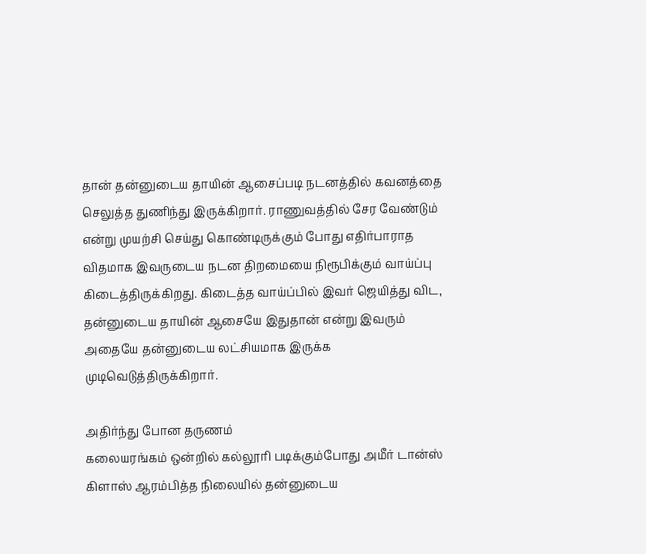தான் தன்னுடைய தாயின் ஆசைப்படி நடனத்தில் கவனத்தை செலுத்த துணிந்து இருக்கிறார். ராணுவத்தில் சேர வேண்டும் என்று முயற்சி செய்து கொண்டிருக்கும் போது எதிர்பாராத விதமாக இவருடைய நடன திறமையை நிரூபிக்கும் வாய்ப்பு கிடைத்திருக்கிறது. கிடைத்த வாய்ப்பில் இவர் ஜெயித்து விட, தன்னுடைய தாயின் ஆசையே இதுதான் என்று இவரும் அதையே தன்னுடைய லட்சியமாக இருக்க முடிவெடுத்திருக்கிறார்.

அதிர்ந்து போன தருணம்
கலையரங்கம் ஒன்றில் கல்லூரி படிக்கும்போது அமீர் டான்ஸ் கிளாஸ் ஆரம்பித்த நிலையில் தன்னுடைய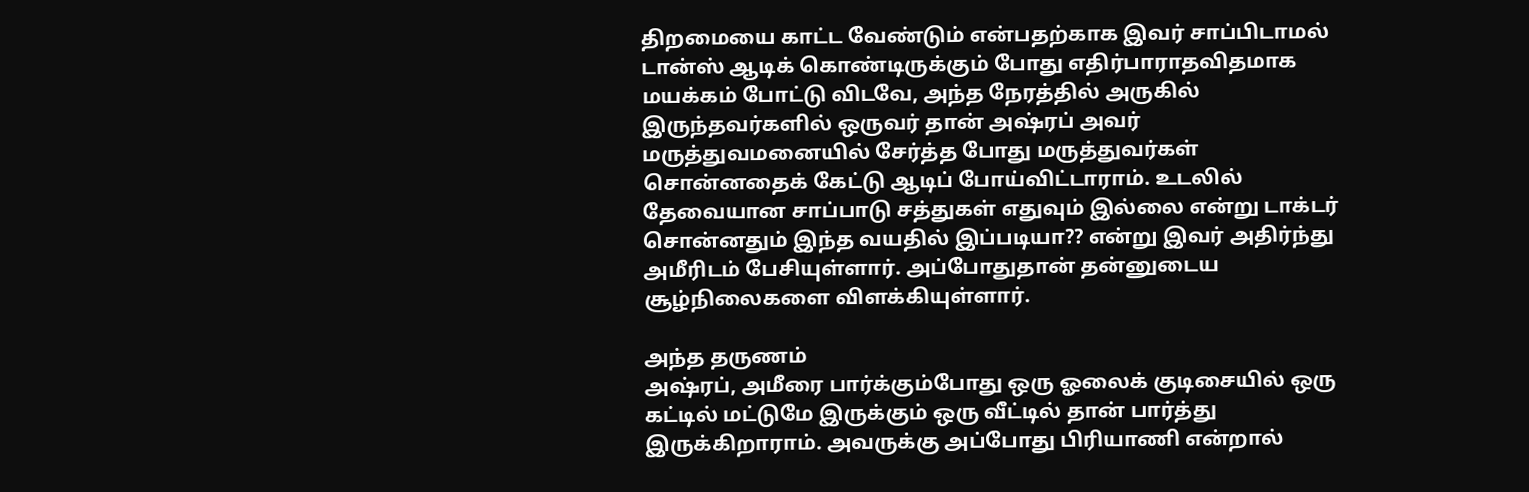திறமையை காட்ட வேண்டும் என்பதற்காக இவர் சாப்பிடாமல் டான்ஸ் ஆடிக் கொண்டிருக்கும் போது எதிர்பாராதவிதமாக மயக்கம் போட்டு விடவே, அந்த நேரத்தில் அருகில் இருந்தவர்களில் ஒருவர் தான் அஷ்ரப் அவர் மருத்துவமனையில் சேர்த்த போது மருத்துவர்கள் சொன்னதைக் கேட்டு ஆடிப் போய்விட்டாராம். உடலில் தேவையான சாப்பாடு சத்துகள் எதுவும் இல்லை என்று டாக்டர் சொன்னதும் இந்த வயதில் இப்படியா?? என்று இவர் அதிர்ந்து அமீரிடம் பேசியுள்ளார். அப்போதுதான் தன்னுடைய சூழ்நிலைகளை விளக்கியுள்ளார்.

அந்த தருணம்
அஷ்ரப், அமீரை பார்க்கும்போது ஒரு ஓலைக் குடிசையில் ஒரு கட்டில் மட்டுமே இருக்கும் ஒரு வீட்டில் தான் பார்த்து இருக்கிறாராம். அவருக்கு அப்போது பிரியாணி என்றால்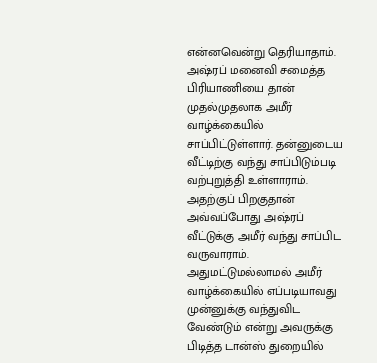என்னவென்று தெரியாதாம். அஷ்ரப் மனைவி சமைத்த பிரியாணியை தான் முதல்முதலாக அமீர் வாழ்க்கையில் சாப்பிட்டுள்ளார். தன்னுடைய வீட்டிற்கு வந்து சாப்பிடும்படி வற்புறுத்தி உள்ளாராம். அதற்குப் பிறகுதான் அவ்வப்போது அஷ்ரப் வீட்டுக்கு அமீர் வந்து சாப்பிட வருவாராம். அதுமட்டுமல்லாமல் அமீர் வாழ்க்கையில் எப்படியாவது முன்னுக்கு வந்துவிட வேண்டும் என்று அவருக்கு பிடித்த டான்ஸ் துறையில்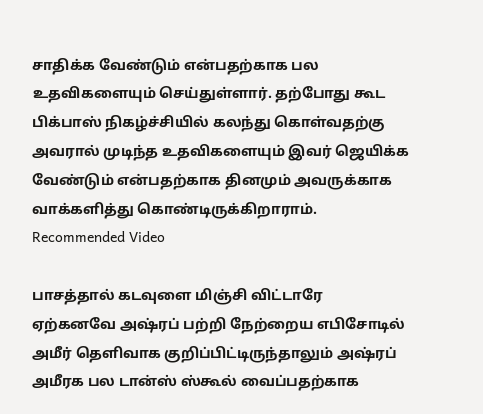சாதிக்க வேண்டும் என்பதற்காக பல உதவிகளையும் செய்துள்ளார். தற்போது கூட பிக்பாஸ் நிகழ்ச்சியில் கலந்து கொள்வதற்கு அவரால் முடிந்த உதவிகளையும் இவர் ஜெயிக்க வேண்டும் என்பதற்காக தினமும் அவருக்காக வாக்களித்து கொண்டிருக்கிறாராம்.
Recommended Video

பாசத்தால் கடவுளை மிஞ்சி விட்டாரே
ஏற்கனவே அஷ்ரப் பற்றி நேற்றைய எபிசோடில் அமீர் தெளிவாக குறிப்பிட்டிருந்தாலும் அஷ்ரப் அமீரக பல டான்ஸ் ஸ்கூல் வைப்பதற்காக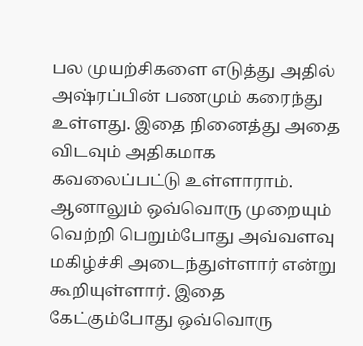பல முயற்சிகளை எடுத்து அதில் அஷ்ரப்பின் பணமும் கரைந்து உள்ளது. இதை நினைத்து அதை விடவும் அதிகமாக கவலைப்பட்டு உள்ளாராம். ஆனாலும் ஒவ்வொரு முறையும் வெற்றி பெறும்போது அவ்வளவு மகிழ்ச்சி அடைந்துள்ளார் என்று கூறியுள்ளார். இதை கேட்கும்போது ஒவ்வொரு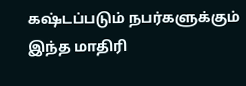கஷ்டப்படும் நபர்களுக்கும் இந்த மாதிரி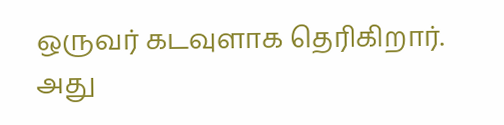ஒருவர் கடவுளாக தெரிகிறார். அது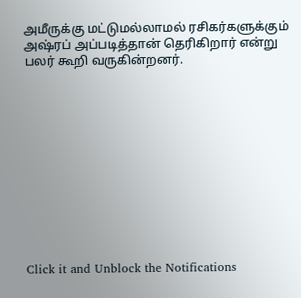அமீருக்கு மட்டுமல்லாமல் ரசிகர்களுக்கும் அஷ்ரப் அப்படித்தான் தெரிகிறார் என்று பலர் கூறி வருகின்றனர்.












Click it and Unblock the Notifications